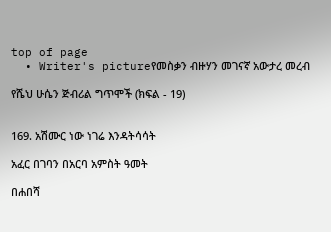top of page
  • Writer's pictureየመስቃን ብዙሃን መገናኛ አውታረ መረብ

የሼህ ሁሴን ጅብሪል ግጥሞች (ክፍል - 19)


169. አሽሙር ነው ነገሬ እንዳትሳሳት

አፈር በገባን በአርባ አምስት ዓመት

በሐበሻ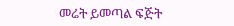መሬት ይመጣል ፍጅት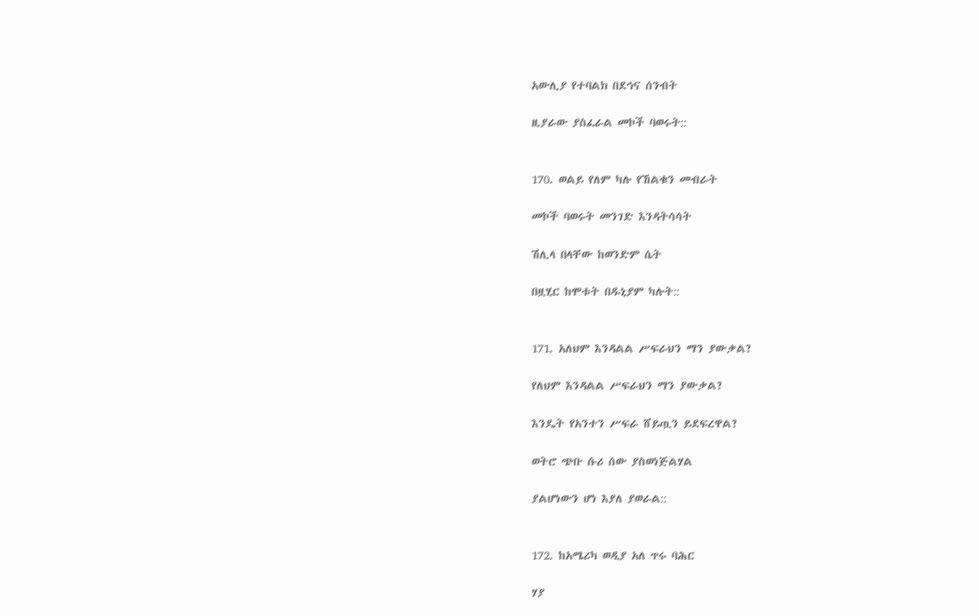አውሊያ የተባልክ በደኅና ሰንብት

ዚያራው ያስፈራል መኮች ባወሩት::


170. ወልይ የለም ካሉ የኸልቁን መብራት

መኮች ባወሩት መንገድ እንዳትሳሳት

ሽሊላ በላቸው ከወንድም ሴት

በዟሂር ከሞቱት በዱኒያም ካሉት::


171. አለህም እንዳልል ሥፍራህን ማን ያውቃል?

የለህም እንዳልል ሥፍራህን ማን ያውቃል?

እንዴት የአንተን ሥፍራ ሸይጧን ይደፍረዋል?

ወትሮ ጭቡ ሱሪ ሰው ያስወነጅልሃል

ያልሆነውን ሆነ እያለ ያወራል::


172. ከአሜሪካ ወዲያ አለ ጥሩ ባሕር

ሃያ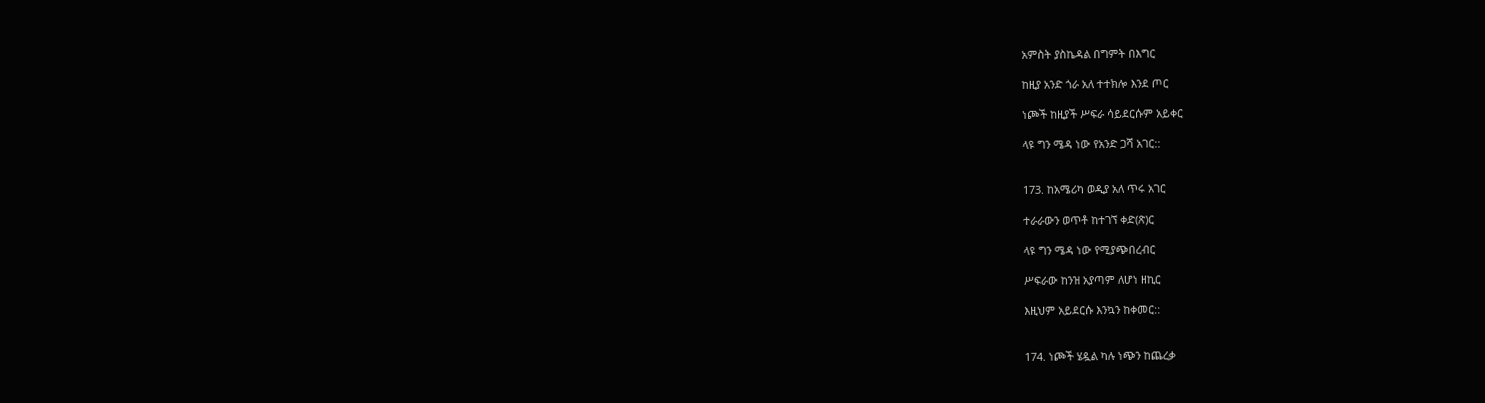አምስት ያስኬዳል በግምት በእግር

ከዚያ አንድ ጎራ አለ ተተክሎ እንደ ጦር

ነጮች ከዚያች ሥፍራ ሳይደርሱም አይቀር

ላዩ ግን ሜዳ ነው የአንድ ጋሻ አገር::


173. ከአሜሪካ ወዲያ አለ ጥሩ አገር

ተራራውን ወጥቶ ከተገኘ ቀድ(ጽ)ር

ላዩ ግን ሜዳ ነው የሚያጭበረብር

ሥፍራው ከንዝ አያጣም ለሆነ ዘኪር

እዚህም አይደርሱ እንኳን ከቀመር::


174. ነጮች ሄዷል ካሉ ነጭን ከጨረቃ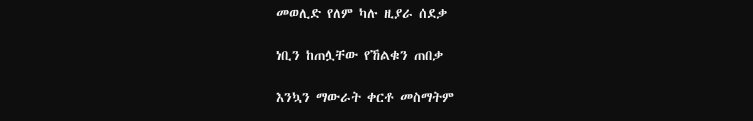መወሊድ የለም ካሉ ዚያራ ሰደቃ

ነቢን ከጠሏቸው የኸልቁን ጠበቃ

እንኳን ማውራት ቀርቶ መስማትም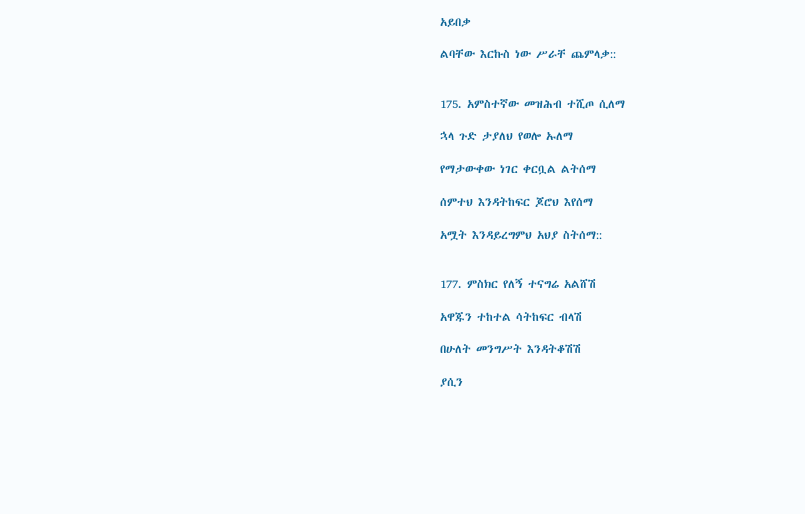አይበቃ

ልባቸው እርኩስ ነው ሥራቸ ጨምላቃ::


175. አምስተኛው መዝሕብ ተሺጦ ሲለማ

ኋላ ጉድ ታያለህ የወሎ ኡለማ

የማታውቀው ነገር ቀርቧል ልትሰማ

ሰምተህ እንዳትከፍር ጆሮህ እየሰማ

አሟት እንዳይረግምህ አህያ ስትሰማ::


177. ምስክር የለኝ ተናግሬ አልሸሽ

አዋጁን ተከተል ሳትከፍር ብላሽ

በሁለት መንግሥት እንዳትቆሽሽ

ያሲን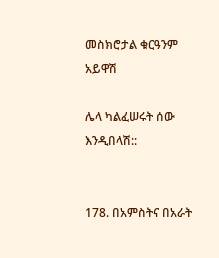መስክሮታል ቁርዓንም አይዋሽ

ሌላ ካልፈሠሩት ሰው እንዲበላሽ::


178. በአምስትና በአራት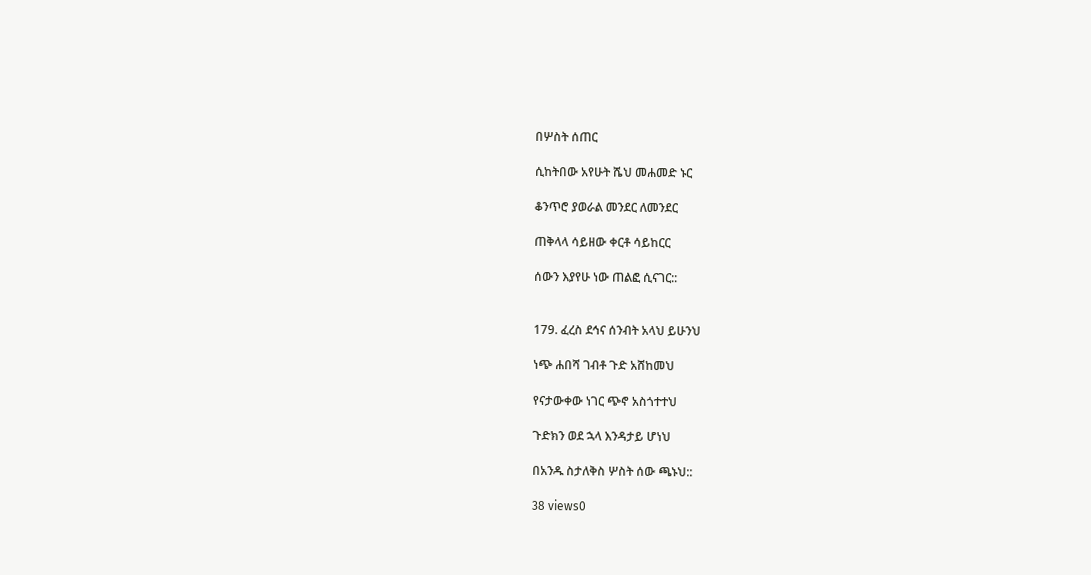በሦስት ሰጠር

ሲከትበው አየሁት ሼህ መሐመድ ኑር

ቆንጥሮ ያወራል መንደር ለመንደር

ጠቅላላ ሳይዘው ቀርቶ ሳይከርር

ሰውን እያየሁ ነው ጠልፎ ሲናገር::


179. ፈረስ ደኅና ሰንብት አላህ ይሁንህ

ነጭ ሐበሻ ገብቶ ጉድ አሸከመህ

የናታውቀው ነገር ጭኖ አስጎተተህ

ጉድክን ወደ ኋላ እንዳታይ ሆነህ

በአንዱ ስታለቅስ ሦስት ሰው ጫኑህ::

38 views0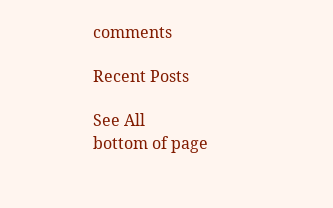comments

Recent Posts

See All
bottom of page